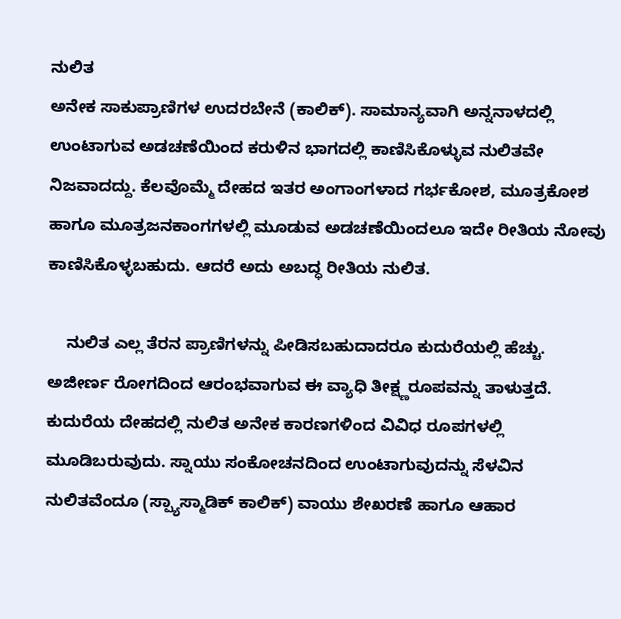ನುಲಿತ
ಅನೇಕ ಸಾಕುಪ್ರಾಣಿಗಳ ಉದರಬೇನೆ (ಕಾಲಿಕ್). ಸಾಮಾನ್ಯವಾಗಿ ಅನ್ನನಾಳದಲ್ಲಿ ಉಂಟಾಗುವ ಅಡಚಣೆಯಿಂದ ಕರುಳಿನ ಭಾಗದಲ್ಲಿ ಕಾಣಿಸಿಕೊಳ್ಳುವ ನುಲಿತವೇ ನಿಜವಾದದ್ದು. ಕೆಲವೊಮ್ಮೆ ದೇಹದ ಇತರ ಅಂಗಾಂಗಳಾದ ಗರ್ಭಕೋಶ, ಮೂತ್ರಕೋಶ ಹಾಗೂ ಮೂತ್ರಜನಕಾಂಗಗಳಲ್ಲಿ ಮೂಡುವ ಅಡಚಣೆಯಿಂದಲೂ ಇದೇ ರೀತಿಯ ನೋವು ಕಾಣಿಸಿಕೊಳ್ಳಬಹುದು. ಆದರೆ ಅದು ಅಬದ್ಧ ರೀತಿಯ ನುಲಿತ.

    ನುಲಿತ ಎಲ್ಲ ತೆರನ ಪ್ರಾಣಿಗಳನ್ನು ಪೀಡಿಸಬಹುದಾದರೂ ಕುದುರೆಯಲ್ಲಿ ಹೆಚ್ಚು. ಅಜೀರ್ಣ ರೋಗದಿಂದ ಆರಂಭವಾಗುವ ಈ ವ್ಯಾಧಿ ತೀಕ್ಷ್ಣರೂಪವನ್ನು ತಾಳುತ್ತದೆ. ಕುದುರೆಯ ದೇಹದಲ್ಲಿ ನುಲಿತ ಅನೇಕ ಕಾರಣಗಳಿಂದ ವಿವಿಧ ರೂಪಗಳಲ್ಲಿ ಮೂಡಿಬರುವುದು. ಸ್ನಾಯು ಸಂಕೋಚನದಿಂದ ಉಂಟಾಗುವುದನ್ನು ಸೆಳವಿನ ನುಲಿತವೆಂದೂ (ಸ್ಪ್ಯಾಸ್ಮಾಡಿಕ್ ಕಾಲಿಕ್) ವಾಯು ಶೇಖರಣೆ ಹಾಗೂ ಆಹಾರ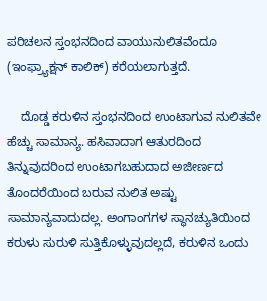ಪರಿಚಲನ ಸ್ತಂಭನದಿಂದ ವಾಯುನುಲಿತವೆಂದೂ (ಇಂಫ್ರ್ಯಾಕ್ಷನ್ ಕಾಲಿಕ್) ಕರೆಯಲಾಗುತ್ತದೆ.

    ದೊಡ್ಡ ಕರುಳಿನ ಸ್ತಂಭನದಿಂದ ಉಂಟಾಗುವ ನುಲಿತವೇ ಹೆಚ್ಚು ಸಾಮಾನ್ಯ. ಹಸಿವಾದಾಗ ಆತುರದಿಂದ ತಿನ್ನುವುದರಿಂದ ಉಂಟಾಗಬಹುದಾದ ಅಜೀರ್ಣದ ತೊಂದರೆಯಿಂದ ಬರುವ ನುಲಿತ ಅಷ್ಟು ಸಾಮಾನ್ಯವಾದುದಲ್ಲ. ಅಂಗಾಂಗಗಳ ಸ್ಥಾನಚ್ಯುತಿಯಿಂದ ಕರುಳು ಸುರುಳಿ ಸುತ್ತಿಕೊಳ್ಳುವುದಲ್ಲದೆ, ಕರುಳಿನ ಒಂದು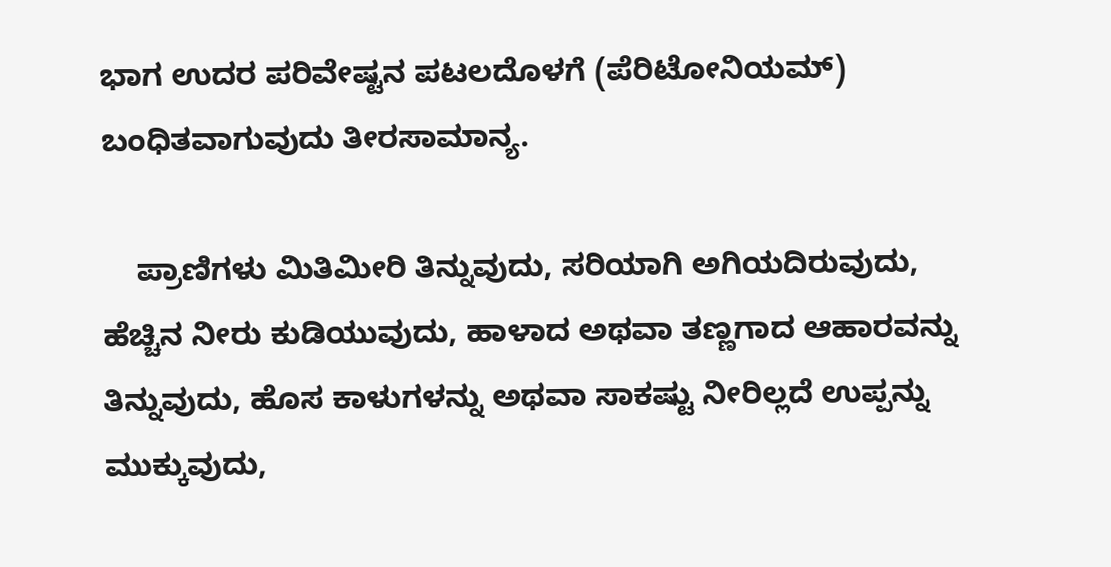ಭಾಗ ಉದರ ಪರಿವೇಷ್ಟನ ಪಟಲದೊಳಗೆ (ಪೆರಿಟೋನಿಯಮ್) ಬಂಧಿತವಾಗುವುದು ತೀರಸಾಮಾನ್ಯ.

    ಪ್ರಾಣಿಗಳು ಮಿತಿಮೀರಿ ತಿನ್ನುವುದು, ಸರಿಯಾಗಿ ಅಗಿಯದಿರುವುದು, ಹೆಚ್ಚಿನ ನೀರು ಕುಡಿಯುವುದು, ಹಾಳಾದ ಅಥವಾ ತಣ್ಣಗಾದ ಆಹಾರವನ್ನು ತಿನ್ನುವುದು, ಹೊಸ ಕಾಳುಗಳನ್ನು ಅಥವಾ ಸಾಕಷ್ಟು ನೀರಿಲ್ಲದೆ ಉಪ್ಪನ್ನು ಮುಕ್ಕುವುದು,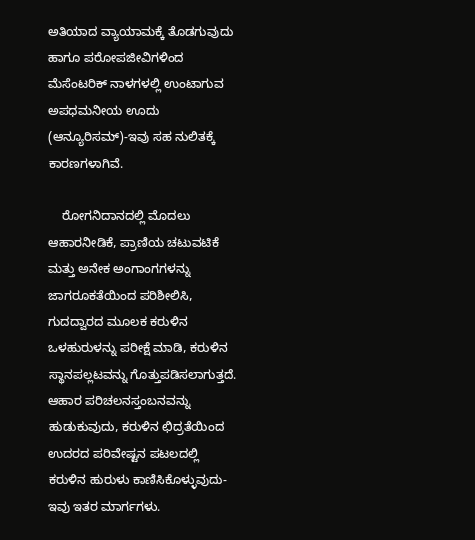ಅತಿಯಾದ ವ್ಯಾಯಾಮಕ್ಕೆ ತೊಡಗುವುದು ಹಾಗೂ ಪರೋಪಜೀವಿಗಳಿಂದ ಮೆಸೆಂಟರಿಕ್ ನಾಳಗಳಲ್ಲಿ ಉಂಟಾಗುವ ಅಪಧಮನೀಯ ಊದು (ಆನ್ಯೂರಿಸಮ್)-ಇವು ಸಹ ನುಲಿತಕ್ಕೆ ಕಾರಣಗಳಾಗಿವೆ.

    ರೋಗನಿದಾನದಲ್ಲಿ ಮೊದಲು ಆಹಾರನೀಡಿಕೆ, ಪ್ರಾಣಿಯ ಚಟುವಟಿಕೆ ಮತ್ತು ಅನೇಕ ಅಂಗಾಂಗಗಳನ್ನು ಜಾಗರೂಕತೆಯಿಂದ ಪರಿಶೀಲಿಸಿ, ಗುದದ್ವಾರದ ಮೂಲಕ ಕರುಳಿನ ಒಳಹುರುಳನ್ನು ಪರೀಕ್ಷೆ ಮಾಡಿ, ಕರುಳಿನ ಸ್ಥಾನಪಲ್ಲಟವನ್ನು ಗೊತ್ತುಪಡಿಸಲಾಗುತ್ತದೆ. ಆಹಾರ ಪರಿಚಲನಸ್ತಂಬನವನ್ನು ಹುಡುಕುವುದು, ಕರುಳಿನ ಛಿದ್ರತೆಯಿಂದ ಉದರದ ಪರಿವೇಷ್ಟನ ಪಟಲದಲ್ಲಿ ಕರುಳಿನ ಹುರುಳು ಕಾಣಿಸಿಕೊಳ್ಳುವುದು-ಇವು ಇತರ ಮಾರ್ಗಗಳು.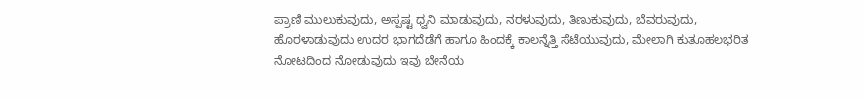ಪ್ರಾಣಿ ಮುಲುಕುವುದು, ಅಸ್ಪಷ್ಟ ಧ್ವನಿ ಮಾಡುವುದು, ನರಳುವುದು, ತಿಣುಕುವುದು, ಬೆವರುವುದು, ಹೊರಳಾಡುವುದು ಉದರ ಭಾಗದೆಡೆಗೆ ಹಾಗೂ ಹಿಂದಕ್ಕೆ ಕಾಲನ್ನೆತ್ತಿ ಸೆಟೆಯುವುದು, ಮೇಲಾಗಿ ಕುತೂಹಲಭರಿತ ನೋಟದಿಂದ ನೋಡುವುದು ಇವು ಬೇನೆಯ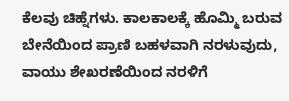ಕೆಲವು ಚಿಹ್ನೆಗಳು. ಕಾಲಕಾಲಕ್ಕೆ ಹೊಮ್ಮಿ ಬರುವ ಬೇನೆಯಿಂದ ಪ್ರಾಣಿ ಬಹಳವಾಗಿ ನರಳುವುದು, ವಾಯು ಶೇಖರಣೆಯಿಂದ ನರಳಿಗೆ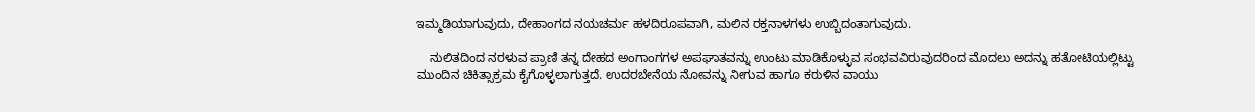ಇಮ್ಮಡಿಯಾಗುವುದು, ದೇಹಾಂಗದ ನಯಚರ್ಮ ಹಳದಿರೂಪವಾಗಿ, ಮಲಿನ ರಕ್ತನಾಳಗಳು ಉಬ್ಬಿದಂತಾಗುವುದು.

    ನುಲಿತದಿಂದ ನರಳುವ ಪ್ರಾಣಿ ತನ್ನ ದೇಹದ ಅಂಗಾಂಗಗಳ ಅಪಘಾತವನ್ನು ಉಂಟು ಮಾಡಿಕೊಳ್ಳುವ ಸಂಭವವಿರುವುದರಿಂದ ಮೊದಲು ಅದನ್ನು ಹತೋಟಿಯಲ್ಲಿಟ್ಟು ಮುಂದಿನ ಚಿಕಿತ್ಸಾಕ್ರಮ ಕೈಗೊಳ್ಳಲಾಗುತ್ತದೆ. ಉದರಬೇನೆಯ ನೋವನ್ನು ನೀಗುವ ಹಾಗೂ ಕರುಳಿನ ವಾಯು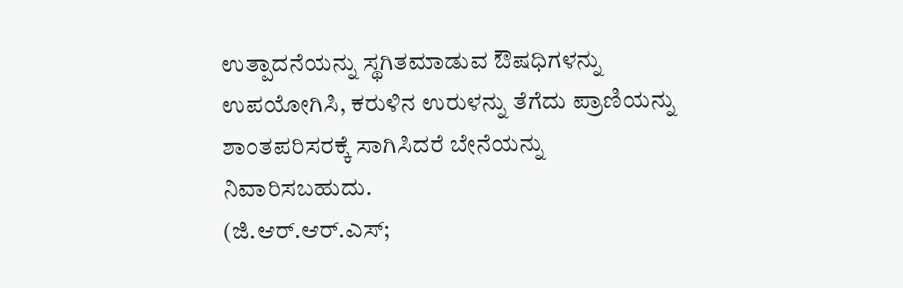ಉತ್ಪಾದನೆಯನ್ನು ಸ್ಥಗಿತಮಾಡುವ ಔಷಧಿಗಳನ್ನು ಉಪಯೋಗಿಸಿ, ಕರುಳಿನ ಉರುಳನ್ನು ತೆಗೆದು ಪ್ರಾಣಿಯನ್ನು ಶಾಂತಪರಿಸರಕ್ಕೆ ಸಾಗಿಸಿದರೆ ಬೇನೆಯನ್ನು ನಿವಾರಿಸಬಹುದು.
(ಜಿ.ಆರ್.ಆರ್.ಎಸ್;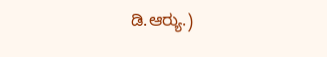ಡಿ.ಆರ್‍ಯು.)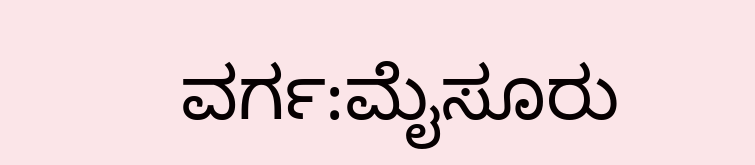ವರ್ಗ:ಮೈಸೂರು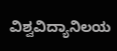ವಿಶ್ವವಿದ್ಯಾನಿಲಯ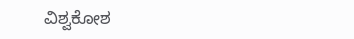ವಿಶ್ವಕೋಶ